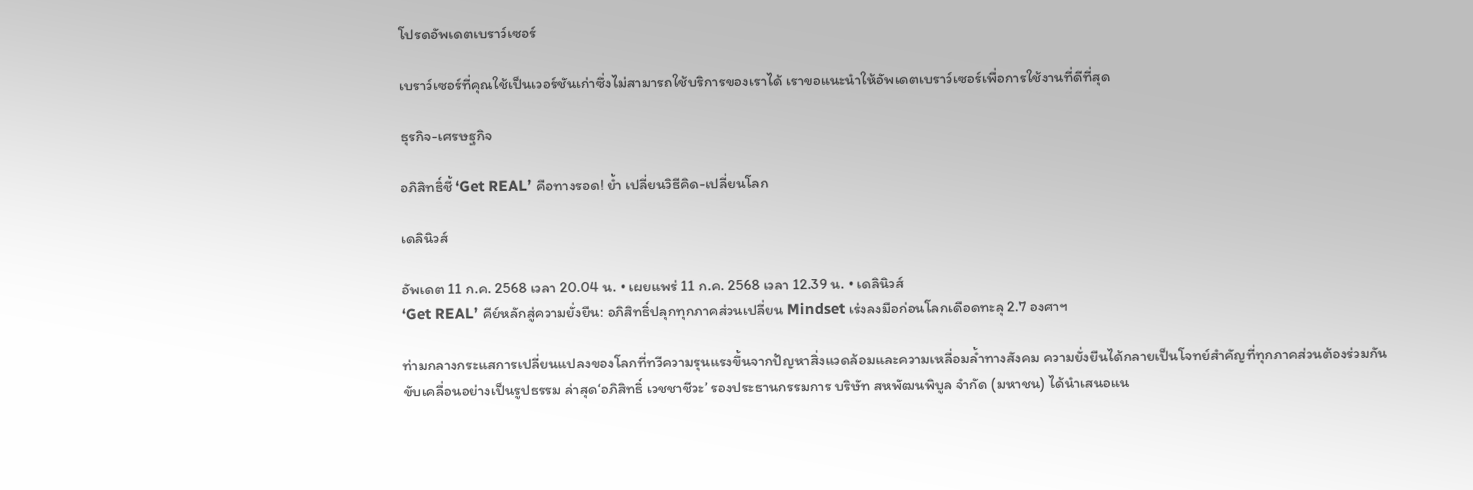โปรดอัพเดตเบราว์เซอร์

เบราว์เซอร์ที่คุณใช้เป็นเวอร์ชันเก่าซึ่งไม่สามารถใช้บริการของเราได้ เราขอแนะนำให้อัพเดตเบราว์เซอร์เพื่อการใช้งานที่ดีที่สุด

ธุรกิจ-เศรษฐกิจ

อภิสิทธิ์ชี้ ‘Get REAL’ คือทางรอด! ย้ำ เปลี่ยนวิธีคิด-เปลี่ยนโลก

เดลินิวส์

อัพเดต 11 ก.ค. 2568 เวลา 20.04 น. • เผยแพร่ 11 ก.ค. 2568 เวลา 12.39 น. • เดลินิวส์
‘Get REAL’ คีย์หลักสู่ความยั่งยืน: อภิสิทธิ์ปลุกทุกภาคส่วนเปลี่ยน Mindset เร่งลงมือก่อนโลกเดือดทะลุ 2.7 องศาฯ

ท่ามกลางกระแสการเปลี่ยนแปลงของโลกที่ทวีความรุนแรงขึ้นจากปัญหาสิ่งแวดล้อมและความเหลื่อมล้ำทางสังคม ความยั่งยืนได้กลายเป็นโจทย์สำคัญที่ทุกภาคส่วนต้องร่วมกันขับเคลื่อนอย่างเป็นรูปธรรม ล่าสุด‘อภิสิทธิ์ เวชชาชีวะ’ รองประธานกรรมการ บริษัท สหพัฒนพิบูล จำกัด (มหาชน) ได้นำเสนอแน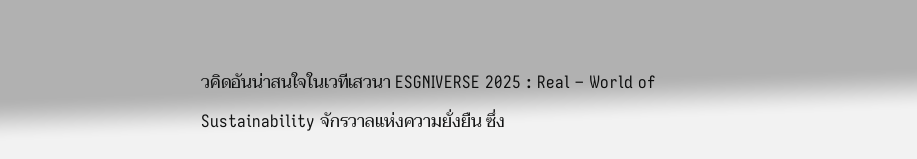วคิดอันน่าสนใจในเวทีเสวนา ESGNIVERSE 2025 : Real – World of Sustainability จักรวาลแห่งความยั่งยืน ซึ่ง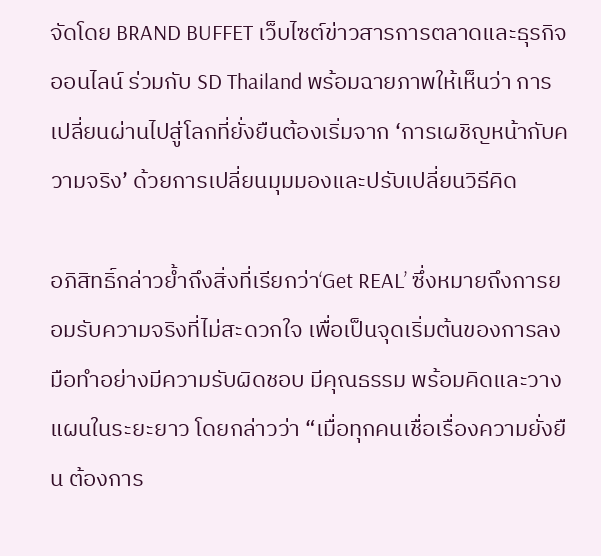จัดโดย BRAND BUFFET เว็บไซต์ข่าวสารการตลาดและธุรกิจออนไลน์ ร่วมกับ SD Thailand พร้อมฉายภาพให้เห็นว่า การเปลี่ยนผ่านไปสู่โลกที่ยั่งยืนต้องเริ่มจาก ‘การเผชิญหน้ากับความจริง’ ด้วยการเปลี่ยนมุมมองและปรับเปลี่ยนวิธีคิด

อภิสิทธิ์กล่าวย้ำถึงสิ่งที่เรียกว่า‘Get REAL’ ซึ่งหมายถึงการยอมรับความจริงที่ไม่สะดวกใจ เพื่อเป็นจุดเริ่มต้นของการลงมือทำอย่างมีความรับผิดชอบ มีคุณธรรม พร้อมคิดและวางแผนในระยะยาว โดยกล่าวว่า “เมื่อทุกคนเชื่อเรื่องความยั่งยืน ต้องการ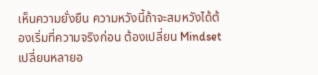เห็นความยั่งยืน ความหวังนี้ถ้าจะสมหวังได้ต้องเริ่มที่ความจริงก่อน ต้องเปลี่ยน Mindset เปลี่ยนหลายอ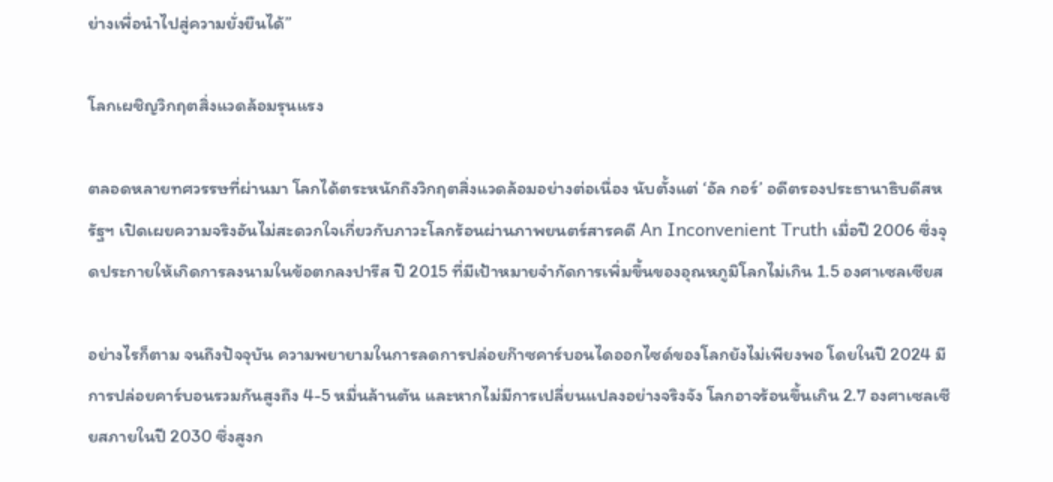ย่างเพื่อนำไปสู่ความยั่งยืนได้”

โลกเผชิญวิกฤตสิ่งแวดล้อมรุนแรง

ตลอดหลายทศวรรษที่ผ่านมา โลกได้ตระหนักถึงวิกฤตสิ่งแวดล้อมอย่างต่อเนื่อง นับตั้งแต่ ‘อัล กอร์’ อดีตรองประธานาธิบดีสหรัฐฯ เปิดเผยความจริงอันไม่สะดวกใจเกี่ยวกับภาวะโลกร้อนผ่านภาพยนตร์สารคดี An Inconvenient Truth เมื่อปี 2006 ซึ่งจุดประกายให้เกิดการลงนามในข้อตกลงปารีส ปี 2015 ที่มีเป้าหมายจำกัดการเพิ่มขึ้นของอุณหภูมิโลกไม่เกิน 1.5 องศาเซลเซียส

อย่างไรก็ตาม จนถึงปัจจุบัน ความพยายามในการลดการปล่อยก๊าซคาร์บอนไดออกไซด์ของโลกยังไม่เพียงพอ โดยในปี 2024 มีการปล่อยคาร์บอนรวมกันสูงถึง 4-5 หมื่นล้านตัน และหากไม่มีการเปลี่ยนแปลงอย่างจริงจัง โลกอาจร้อนขึ้นเกิน 2.7 องศาเซลเซียสภายในปี 2030 ซึ่งสูงก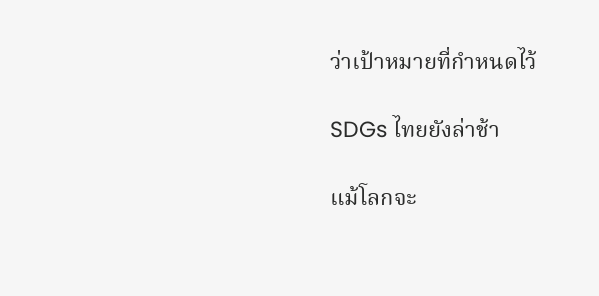ว่าเป้าหมายที่กำหนดไว้

SDGs ไทยยังล่าช้า

แม้โลกจะ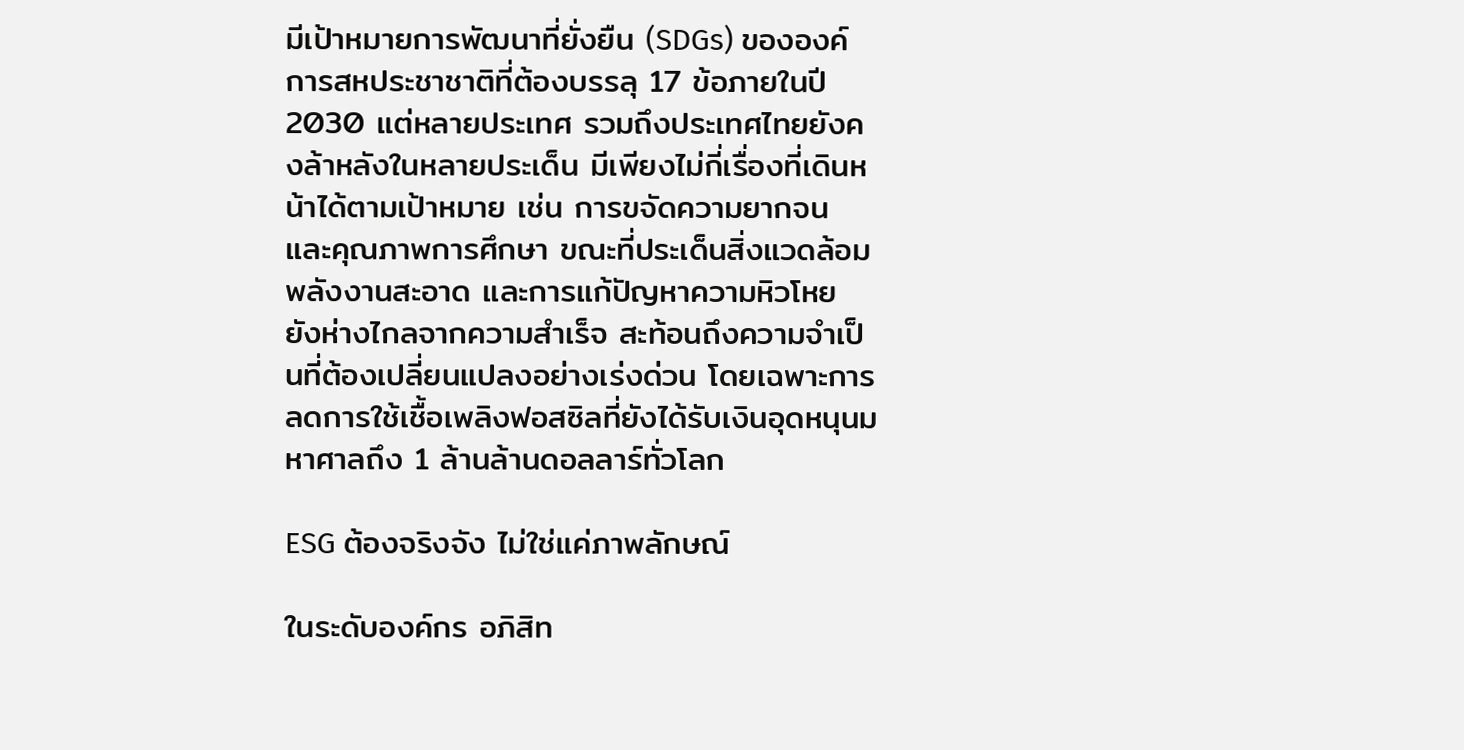มีเป้าหมายการพัฒนาที่ยั่งยืน (SDGs) ขององค์การสหประชาชาติที่ต้องบรรลุ 17 ข้อภายในปี 2030 แต่หลายประเทศ รวมถึงประเทศไทยยังคงล้าหลังในหลายประเด็น มีเพียงไม่กี่เรื่องที่เดินหน้าได้ตามเป้าหมาย เช่น การขจัดความยากจน และคุณภาพการศึกษา ขณะที่ประเด็นสิ่งแวดล้อม พลังงานสะอาด และการแก้ปัญหาความหิวโหย ยังห่างไกลจากความสำเร็จ สะท้อนถึงความจำเป็นที่ต้องเปลี่ยนแปลงอย่างเร่งด่วน โดยเฉพาะการลดการใช้เชื้อเพลิงฟอสซิลที่ยังได้รับเงินอุดหนุนมหาศาลถึง 1 ล้านล้านดอลลาร์ทั่วโลก

ESG ต้องจริงจัง ไม่ใช่แค่ภาพลักษณ์

ในระดับองค์กร อภิสิท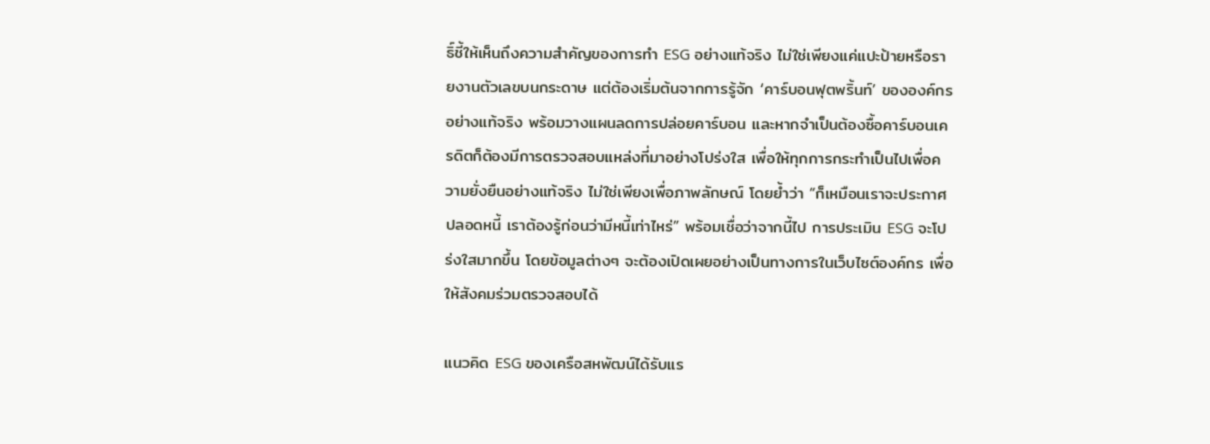ธิ์ชี้ให้เห็นถึงความสำคัญของการทำ ESG อย่างแท้จริง ไม่ใช่เพียงแค่แปะป้ายหรือรายงานตัวเลขบนกระดาษ แต่ต้องเริ่มต้นจากการรู้จัก ‘คาร์บอนฟุตพริ้นท์’ ขององค์กรอย่างแท้จริง พร้อมวางแผนลดการปล่อยคาร์บอน และหากจำเป็นต้องซื้อคาร์บอนเครดิตก็ต้องมีการตรวจสอบแหล่งที่มาอย่างโปร่งใส เพื่อให้ทุกการกระทำเป็นไปเพื่อความยั่งยืนอย่างแท้จริง ไม่ใช่เพียงเพื่อภาพลักษณ์ โดยย้ำว่า “ก็เหมือนเราจะประกาศปลอดหนี้ เราต้องรู้ก่อนว่ามีหนี้เท่าไหร่” พร้อมเชื่อว่าจากนี้ไป การประเมิน ESG จะโปร่งใสมากขึ้น โดยข้อมูลต่างๆ จะต้องเปิดเผยอย่างเป็นทางการในเว็บไซต์องค์กร เพื่อให้สังคมร่วมตรวจสอบได้

แนวคิด ESG ของเครือสหพัฒน์ได้รับแร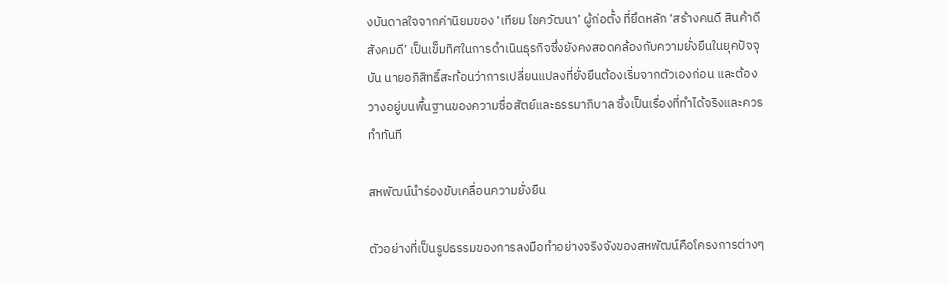งบันดาลใจจากค่านิยมของ ‘เทียม โชควัฒนา’ ผู้ก่อตั้ง ที่ยึดหลัก ‘สร้างคนดี สินค้าดี สังคมดี’ เป็นเข็มทิศในการดำเนินธุรกิจซึ่งยังคงสอดคล้องกับความยั่งยืนในยุคปัจจุบัน นายอภิสิทธิ์สะท้อนว่าการเปลี่ยนแปลงที่ยั่งยืนต้องเริ่มจากตัวเองก่อน และต้องวางอยู่บนพื้นฐานของความซื่อสัตย์และธรรมาภิบาล ซึ่งเป็นเรื่องที่ทำได้จริงและควรทำทันที

สหพัฒน์นำร่องขับเคลื่อนความยั่งยืน

ตัวอย่างที่เป็นรูปธรรมของการลงมือทำอย่างจริงจังของสหพัฒน์คือโครงการต่างๆ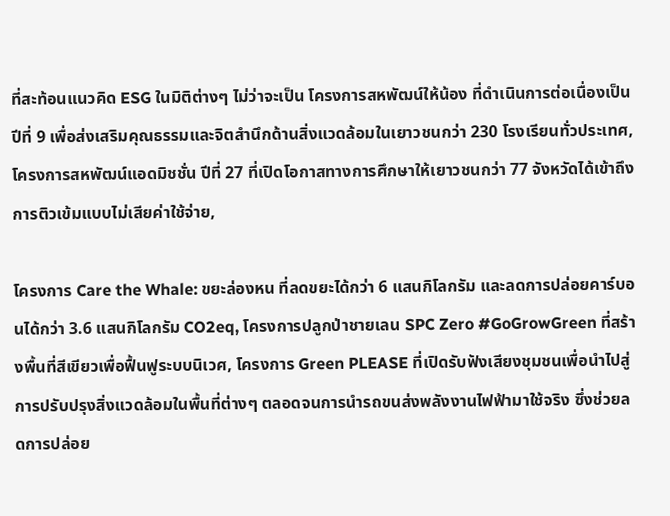ที่สะท้อนแนวคิด ESG ในมิติต่างๆ ไม่ว่าจะเป็น โครงการสหพัฒน์ให้น้อง ที่ดำเนินการต่อเนื่องเป็นปีที่ 9 เพื่อส่งเสริมคุณธรรมและจิตสำนึกด้านสิ่งแวดล้อมในเยาวชนกว่า 230 โรงเรียนทั่วประเทศ, โครงการสหพัฒน์แอดมิชชั่น ปีที่ 27 ที่เปิดโอกาสทางการศึกษาให้เยาวชนกว่า 77 จังหวัดได้เข้าถึงการติวเข้มแบบไม่เสียค่าใช้จ่าย,

โครงการ Care the Whale: ขยะล่องหน ที่ลดขยะได้กว่า 6 แสนกิโลกรัม และลดการปล่อยคาร์บอนได้กว่า 3.6 แสนกิโลกรัม CO2eq, โครงการปลูกป่าชายเลน SPC Zero #GoGrowGreen ที่สร้างพื้นที่สีเขียวเพื่อฟื้นฟูระบบนิเวศ, โครงการ Green PLEASE ที่เปิดรับฟังเสียงชุมชนเพื่อนำไปสู่การปรับปรุงสิ่งแวดล้อมในพื้นที่ต่างๆ ตลอดจนการนำรถขนส่งพลังงานไฟฟ้ามาใช้จริง ซึ่งช่วยลดการปล่อย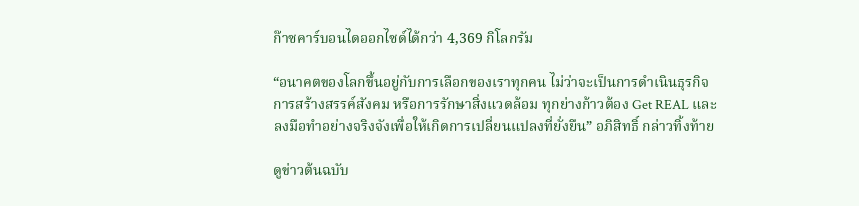ก๊าซคาร์บอนไดออกไซด์ได้กว่า 4,369 กิโลกรัม

“อนาคตของโลกขึ้นอยู่กับการเลือกของเราทุกคน ไม่ว่าจะเป็นการดำเนินธุรกิจ การสร้างสรรค์สังคม หรือการรักษาสิ่งแวดล้อม ทุกย่างก้าวต้อง Get REAL และลงมือทำอย่างจริงจังเพื่อให้เกิดการเปลี่ยนแปลงที่ยั่งยืน” อภิสิทธิ์ กล่าวทิ้งท้าย

ดูข่าวต้นฉบับ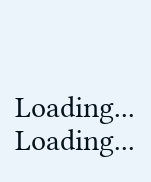Loading...
Loading...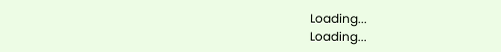Loading...
Loading...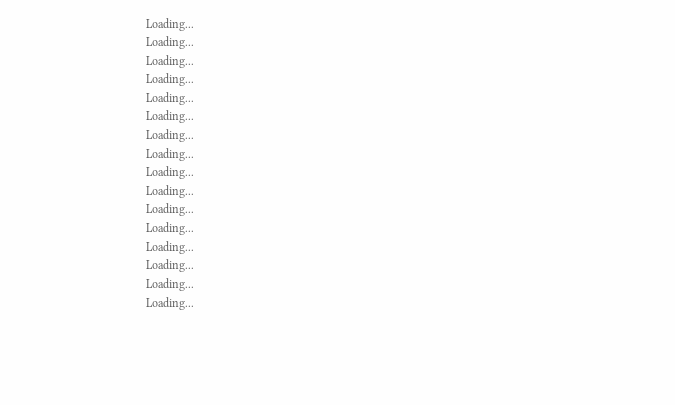Loading...
Loading...
Loading...
Loading...
Loading...
Loading...
Loading...
Loading...
Loading...
Loading...
Loading...
Loading...
Loading...
Loading...
Loading...
Loading...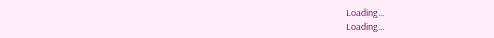Loading...
Loading...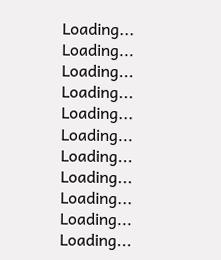Loading...
Loading...
Loading...
Loading...
Loading...
Loading...
Loading...
Loading...
Loading...
Loading...
Loading...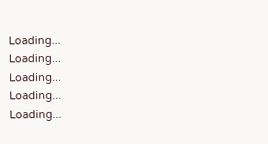Loading...
Loading...
Loading...
Loading...
Loading...